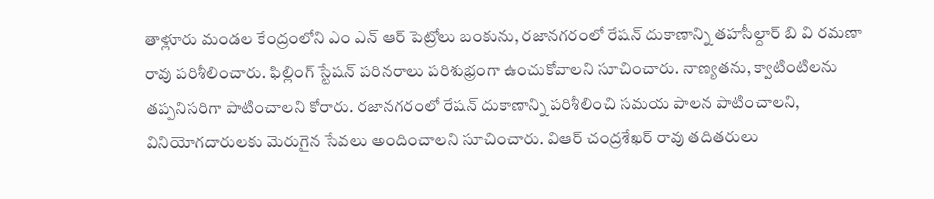తాళ్లూరు మండల కేంద్రంలోని ఎం ఎన్ ఆర్ పెట్రోలు బంకును, రజానగరంలో రేషన్ దుకాణాన్ని తహసీల్దార్ బి వి రమణా రావు పరిశీలించారు. ఫిల్లింగ్ స్టేషన్ పరినరాలు పరిశుభ్రంగా ఉంచుకోవాలని సూచించారు. నాణ్యతను, క్వాటింటిలను తప్పనిసరిగా పాటించాలని కోరారు. రజానగరంలో రేషన్ దుకాణాన్ని పరిశీలించి సమయ పాలన పాటించాలని, వినియోగదారులకు మెరుగైన సేవలు అందించాలని సూచించారు. విఆర్ చంద్రశేఖర్ రావు తదితరులు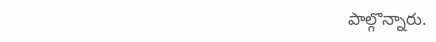పాల్గొన్నారు.